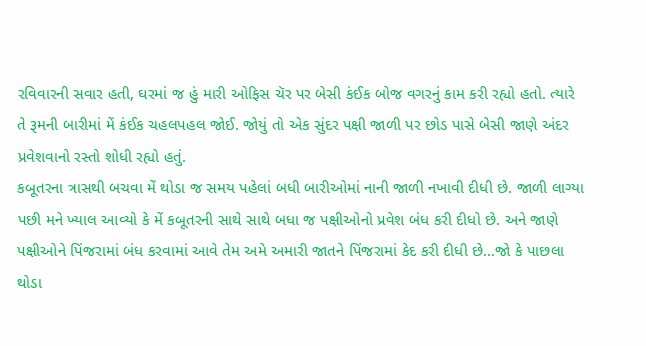રવિવારની સવાર હતી, ઘરમાં જ હું મારી ઓફિસ ચૅર પર બેસી કંઈક બોજ વગરનું કામ કરી રહ્યો હતો. ત્યારે તે રૂમની બારીમાં મેં કંઈક ચહલપહલ જોઈ. જોયું તો એક સુંદર પક્ષી જાળી પર છોડ પાસે બેસી જાણે અંદર પ્રવેશવાનો રસ્તો શોધી રહ્યો હતું.
કબૂતરના ત્રાસથી બચવા મેં થોડા જ સમય પહેલાં બધી બારીઓમાં નાની જાળી નખાવી દીધી છે. જાળી લાગ્યા પછી મને ખ્યાલ આવ્યો કે મેં કબૂતરની સાથે સાથે બધા જ પક્ષીઓનો પ્રવેશ બંધ કરી દીધો છે. અને જાણે પક્ષીઓને પિંજરામાં બંધ કરવામાં આવે તેમ અમે અમારી જાતને પિંજરામાં કેદ કરી દીધી છે…જો કે પાછલા થોડા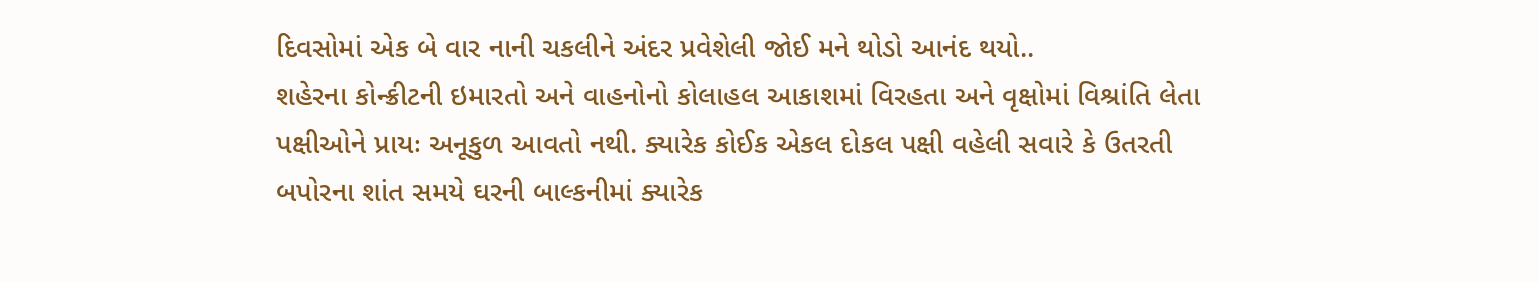દિવસોમાં એક બે વાર નાની ચકલીને અંદર પ્રવેશેલી જોઈ મને થોડો આનંદ થયો..
શહેરના કોન્ક્રીટની ઇમારતો અને વાહનોનો કોલાહલ આકાશમાં વિરહતા અને વૃક્ષોમાં વિશ્રાંતિ લેતા પક્ષીઓને પ્રાયઃ અનૂકુળ આવતો નથી. ક્યારેક કોઈક એકલ દોકલ પક્ષી વહેલી સવારે કે ઉતરતી બપોરના શાંત સમયે ઘરની બાલ્કનીમાં ક્યારેક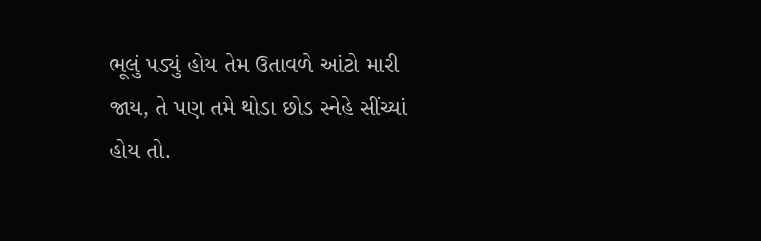ભૂલું પડ્યું હોય તેમ ઉતાવળે આંટો મારી જાય, તે પણ તમે થોડા છોડ સ્નેહે સીંચ્યાં હોય તો.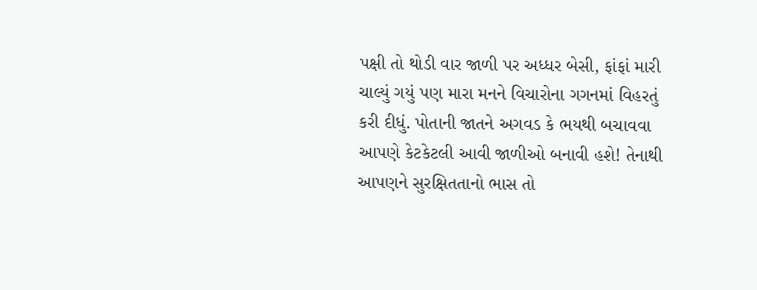પક્ષી તો થોડી વાર જાળી પર અધ્ધર બેસી, ફાંફાં મારી ચાલ્યું ગયું પણ મારા મનને વિચારોના ગગનમાં વિહરતું કરી દીધું. પોતાની જાતને અગવડ કે ભયથી બચાવવા આપણે કેટકેટલી આવી જાળીઓ બનાવી હશે! તેનાથી આપણને સુરક્ષિતતાનો ભાસ તો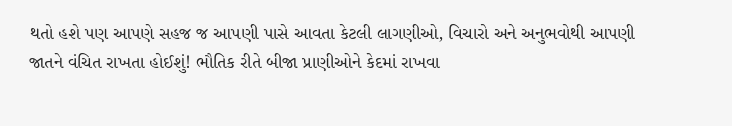થતો હશે પણ આપણે સહજ જ આપણી પાસે આવતા કેટલી લાગણીઓ, વિચારો અને અનુભવોથી આપણી જાતને વંચિત રાખતા હોઈશું! ભૌતિક રીતે બીજા પ્રાણીઓને કેદમાં રાખવા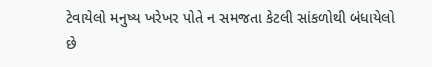ટેવાયેલો મનુષ્ય ખરેખર પોતે ન સમજતા કેટલી સાંકળોથી બંધાયેલો છે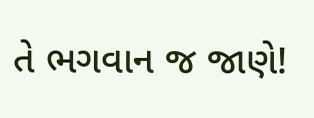તે ભગવાન જ જાણે!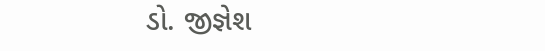ડો. જીજ્ઞેશ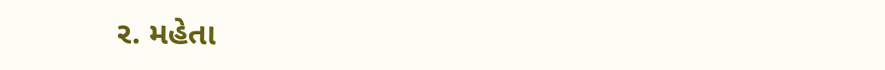ર. મહેતા